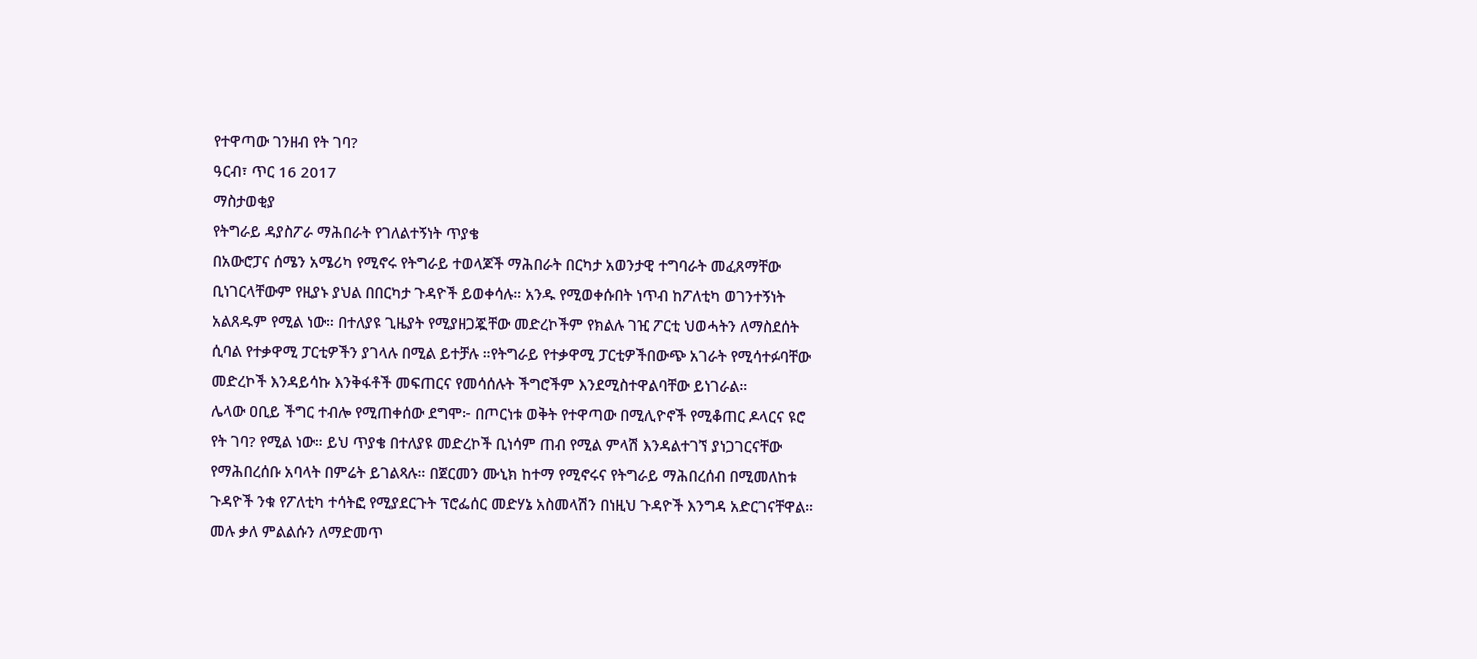የተዋጣው ገንዘብ የት ገባ?
ዓርብ፣ ጥር 16 2017
ማስታወቂያ
የትግራይ ዳያስፖራ ማሕበራት የገለልተኝነት ጥያቄ
በአውሮፓና ሰሜን አሜሪካ የሚኖሩ የትግራይ ተወላጆች ማሕበራት በርካታ አወንታዊ ተግባራት መፈጸማቸው ቢነገርላቸውም የዚያኑ ያህል በበርካታ ጉዳዮች ይወቀሳሉ። አንዱ የሚወቀሱበት ነጥብ ከፖለቲካ ወገንተኝነት አልጸዱም የሚል ነው። በተለያዩ ጊዜያት የሚያዘጋጇቸው መድረኮችም የክልሉ ገዢ ፖርቲ ህወሓትን ለማስደሰት ሲባል የተቃዋሚ ፓርቲዎችን ያገላሉ በሚል ይተቻሉ ።የትግራይ የተቃዋሚ ፓርቲዎችበውጭ አገራት የሚሳተፉባቸው መድረኮች እንዳይሳኩ እንቅፋቶች መፍጠርና የመሳሰሉት ችግሮችም እንደሚስተዋልባቸው ይነገራል።
ሌላው ዐቢይ ችግር ተብሎ የሚጠቀሰው ደግሞ፦ በጦርነቱ ወቅት የተዋጣው በሚሊዮኖች የሚቆጠር ዶላርና ዩሮ የት ገባ? የሚል ነው። ይህ ጥያቄ በተለያዩ መድረኮች ቢነሳም ጠብ የሚል ምላሽ እንዳልተገኘ ያነጋገርናቸው የማሕበረሰቡ አባላት በምሬት ይገልጻሉ። በጀርመን ሙኒክ ከተማ የሚኖሩና የትግራይ ማሕበረሰብ በሚመለከቱ ጉዳዮች ንቁ የፖለቲካ ተሳትፎ የሚያደርጉት ፕሮፌሰር መድሃኔ አስመላሽን በነዚህ ጉዳዮች እንግዳ አድርገናቸዋል። መሉ ቃለ ምልልሱን ለማድመጥ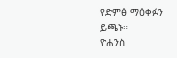የድምፅ ማዕቀፉን ይጫኑ።
ዮሐንስ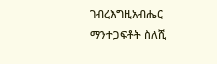ገብረእግዚአብሔር
ማንተጋፍቶት ስለሺ